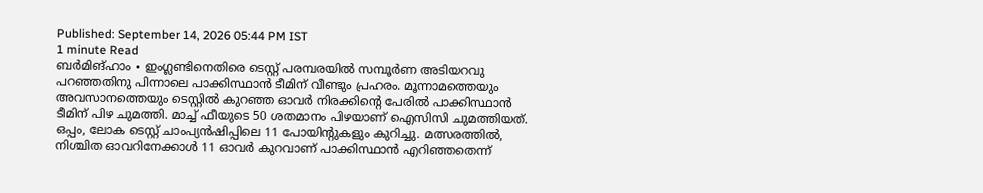Published: September 14, 2026 05:44 PM IST
1 minute Read
ബർമിങ്ഹാം ∙ ഇംഗ്ലണ്ടിനെതിരെ ടെസ്റ്റ് പരമ്പരയിൽ സമ്പൂർണ അടിയറവു പറഞ്ഞതിനു പിന്നാലെ പാക്കിസ്ഥാൻ ടീമിന് വീണ്ടും പ്രഹരം. മൂന്നാമത്തെയും അവസാനത്തെയും ടെസ്റ്റിൽ കുറഞ്ഞ ഓവർ നിരക്കിന്റെ പേരിൽ പാക്കിസ്ഥാൻ ടീമിന് പിഴ ചുമത്തി. മാച്ച് ഫീയുടെ 50 ശതമാനം പിഴയാണ് ഐസിസി ചുമത്തിയത്. ഒപ്പം, ലോക ടെസ്റ്റ് ചാംപ്യൻഷിപ്പിലെ 11 പോയിന്റുകളും കുറിച്ചു. മത്സരത്തിൽ, നിശ്ചിത ഓവറിനേക്കാൾ 11 ഓവർ കുറവാണ് പാക്കിസ്ഥാൻ എറിഞ്ഞതെന്ന്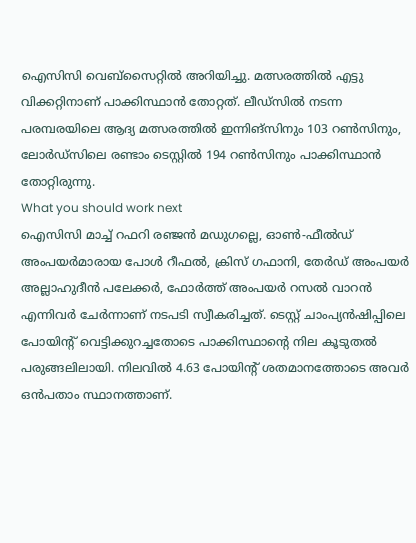ഐസിസി വെബ്സൈറ്റിൽ അറിയിച്ചു. മത്സരത്തിൽ എട്ടു വിക്കറ്റിനാണ് പാക്കിസ്ഥാൻ തോറ്റത്. ലീഡ്സിൽ നടന്ന പരമ്പരയിലെ ആദ്യ മത്സരത്തിൽ ഇന്നിങ്സിനും 103 റൺസിനും, ലോർഡ്സിലെ രണ്ടാം ടെസ്റ്റിൽ 194 റൺസിനും പാക്കിസ്ഥാൻ തോറ്റിരുന്നു.
What you should work next
ഐസിസി മാച്ച് റഫറി രഞ്ജൻ മഡുഗല്ലെ, ഓൺ-ഫീൽഡ് അംപയർമാരായ പോൾ റീഫൽ, ക്രിസ് ഗഫാനി, തേർഡ് അംപയർ അല്ലാഹുദീൻ പലേക്കർ, ഫോർത്ത് അംപയർ റസൽ വാറൻ എന്നിവർ ചേർന്നാണ് നടപടി സ്വീകരിച്ചത്. ടെസ്റ്റ് ചാംപ്യൻഷിപ്പിലെ പോയിന്റ് വെട്ടിക്കുറച്ചതോടെ പാക്കിസ്ഥാന്റെ നില കൂടുതൽ പരുങ്ങലിലായി. നിലവിൽ 4.63 പോയിന്റ് ശതമാനത്തോടെ അവർ ഒൻപതാം സ്ഥാനത്താണ്.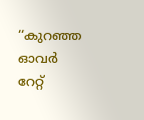‘‘കുറഞ്ഞ ഓവർ റേറ്റ്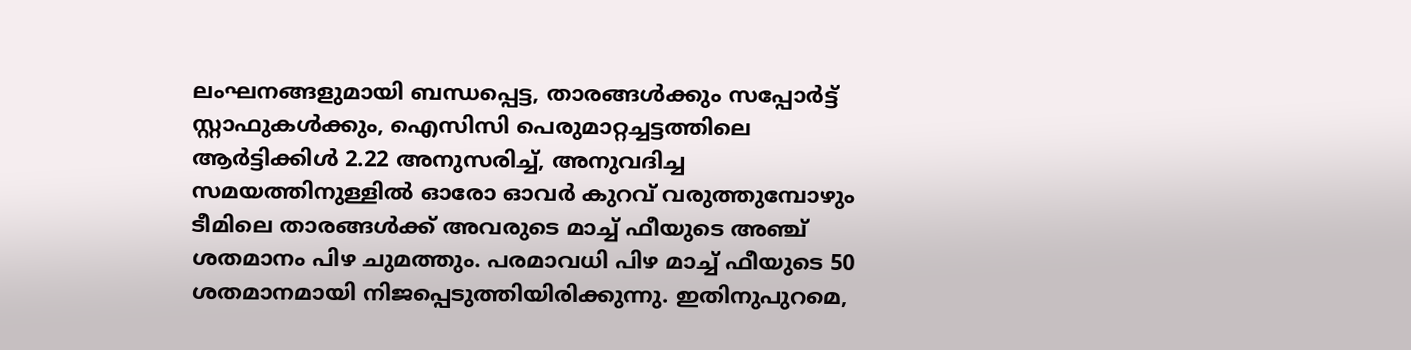ലംഘനങ്ങളുമായി ബന്ധപ്പെട്ട, താരങ്ങൾക്കും സപ്പോർട്ട് സ്റ്റാഫുകൾക്കും, ഐസിസി പെരുമാറ്റച്ചട്ടത്തിലെ ആർട്ടിക്കിൾ 2.22 അനുസരിച്ച്, അനുവദിച്ച സമയത്തിനുള്ളിൽ ഓരോ ഓവർ കുറവ് വരുത്തുമ്പോഴും ടീമിലെ താരങ്ങൾക്ക് അവരുടെ മാച്ച് ഫീയുടെ അഞ്ച് ശതമാനം പിഴ ചുമത്തും. പരമാവധി പിഴ മാച്ച് ഫീയുടെ 50 ശതമാനമായി നിജപ്പെടുത്തിയിരിക്കുന്നു. ഇതിനുപുറമെ,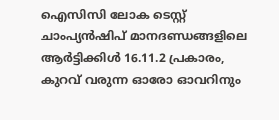ഐസിസി ലോക ടെസ്റ്റ് ചാംപ്യൻഷിപ് മാനദണ്ഡങ്ങളിലെ ആർട്ടിക്കിൾ 16.11.2 പ്രകാരം, കുറവ് വരുന്ന ഓരോ ഓവറിനും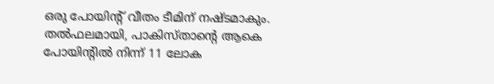ഒരു പോയിന്റ് വീതം ടീമിന് നഷ്ടമാകും. തൽഫലമായി, പാകിസ്താന്റെ ആകെ പോയിന്റിൽ നിന്ന് 11 ലോക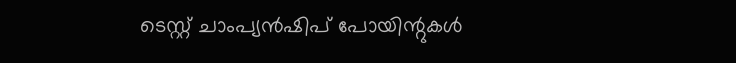ടെസ്റ്റ് ചാംപ്യൻഷിപ് പോയിന്റുകൾ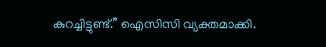കുറച്ചിട്ടുണ്ട്.’’ ഐസിസി വ്യക്തമാക്കി.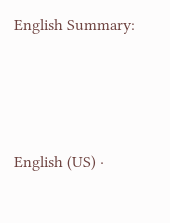English Summary:






English (US) ·